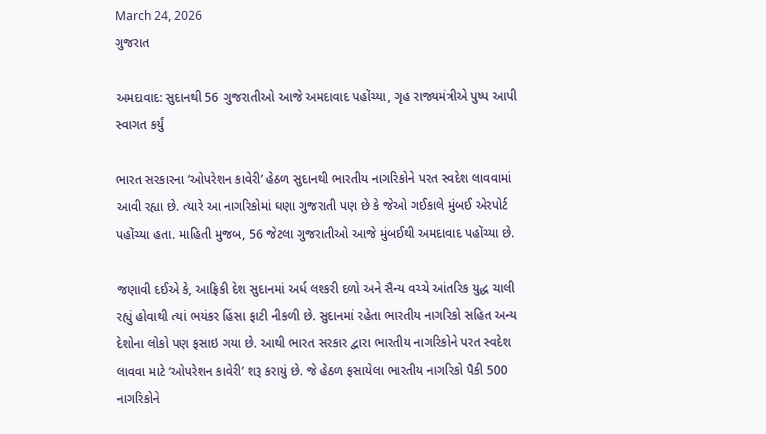March 24, 2026
ગુજરાત

અમદાવાદ: સુદાનથી 56 ગુજરાતીઓ આજે અમદાવાદ પહોંચ્યા, ગૃહ રાજ્યમંત્રીએ પુષ્પ આપી સ્વાગત કર્યું

ભારત સરકારના ‘ઓપરેશન કાવેરી’ હેઠળ સુદાનથી ભારતીય નાગરિકોને પરત સ્વદેશ લાવવામાં આવી રહ્યા છે. ત્યારે આ નાગરિકોમાં ઘણા ગુજરાતી પણ છે કે જેઓ ગઈકાલે મુંબઈ એરપોર્ટ પહોંચ્યા હતા. માહિતી મુજબ, 56 જેટલા ગુજરાતીઓ આજે મુંબઈથી અમદાવાદ પહોંચ્યા છે.

જણાવી દઈએ કે, આફ્રિકી દેશ સુદાનમાં અર્ધ લશ્કરી દળો અને સૈન્ય વચ્ચે આંતરિક યુદ્ધ ચાલી રહ્યું હોવાથી ત્યાં ભયંકર હિંસા ફાટી નીકળી છે. સુદાનમાં રહેતા ભારતીય નાગરિકો સહિત અન્ય દેશોના લોકો પણ ફસાઇ ગયા છે. આથી ભારત સરકાર દ્વારા ભારતીય નાગરિકોને પરત સ્વદેશ લાવવા માટે ‘ઓપરેશન કાવેરી’ શરૂ કરાયું છે. જે હેઠળ ફસાયેલા ભારતીય નાગરિકો પૈકી 500 નાગરિકોને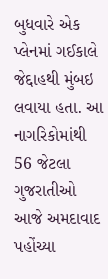બુધવારે એક પ્લેનમાં ગઈકાલે જેદ્દાહથી મુંબઇ લવાયા હતા. આ નાગરિકોમાંથી 56 જેટલા ગુજરાતીઓ આજે અમદાવાદ પહોંચ્યા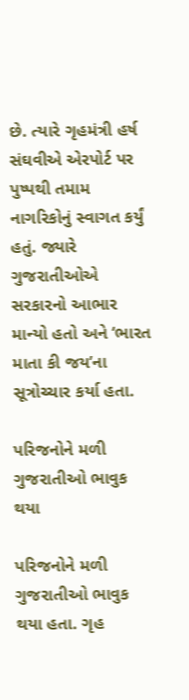છે. ત્યારે ગૃહમંત્રી હર્ષ સંઘવીએ એરપોર્ટ પર પુષ્પથી તમામ નાગરિકોનું સ્વાગત કર્યું હતું. જ્યારે ગુજરાતીઓએ સરકારનો આભાર માન્યો હતો અને ‘ભારત માતા કી જય’ના સૂત્રોચ્ચાર કર્યા હતા.

પરિજનોને મળી ગુજરાતીઓ ભાવુક થયા

પરિજનોને મળી ગુજરાતીઓ ભાવુક થયા હતા. ગૃહ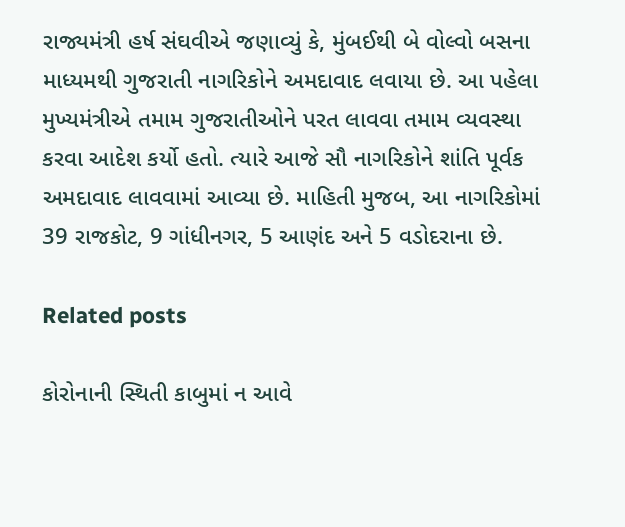રાજ્યમંત્રી હર્ષ સંઘવીએ જણાવ્યું કે, મુંબઈથી બે વોલ્વો બસના માધ્યમથી ગુજરાતી નાગરિકોને અમદાવાદ લવાયા છે. આ પહેલા મુખ્યમંત્રીએ તમામ ગુજરાતીઓને પરત લાવવા તમામ વ્યવસ્થા કરવા આદેશ કર્યો હતો. ત્યારે આજે સૌ નાગરિકોને શાંતિ પૂર્વક અમદાવાદ લાવવામાં આવ્યા છે. માહિતી મુજબ, આ નાગરિકોમાં 39 રાજકોટ, 9 ગાંધીનગર, 5 આણંદ અને 5 વડોદરાના છે.

Related posts

કોરોનાની સ્થિતી કાબુમાં ન આવે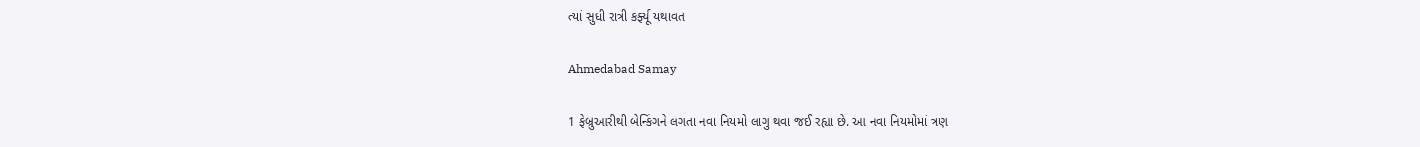ત્યાં સુધી રાત્રી કર્ફ્યૂ યથાવત

Ahmedabad Samay

1 ફેબ્રુઆરીથી બેન્કિંગને લગતા નવા નિયમો લાગુ થવા જઈ રહ્યા છે. આ નવા નિયમોમાં ત્રણ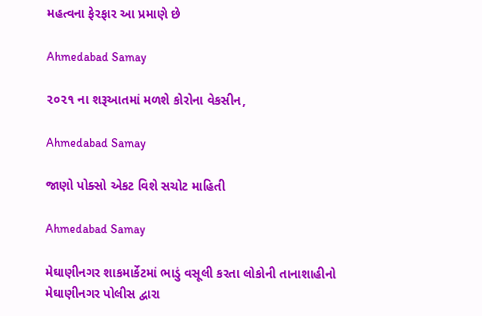મહત્વના ફેરફાર આ પ્રમાણે છે

Ahmedabad Samay

૨૦૨૧ ના શરૂઆતમાં મળશે કોરોના વેકસીન,

Ahmedabad Samay

જાણો પોક્સો એકટ વિશે સચોટ માહિતી

Ahmedabad Samay

મેઘાણીનગર શાકમાર્કેટમાં ભાડું વસૂલી કરતા લોકોની તાનાશાહીનો મેઘાણીનગર પોલીસ દ્વારા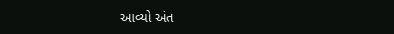આવ્યો અંત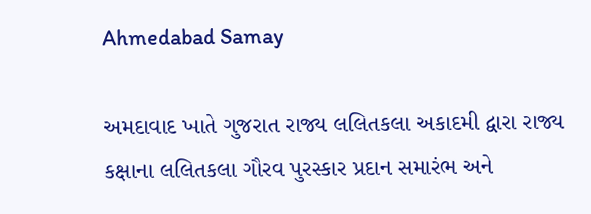Ahmedabad Samay

અમદાવાદ ખાતે ગુજરાત રાજ્ય લલિતકલા અકાદમી દ્વારા રાજ્ય કક્ષાના લલિતકલા ગૌરવ પુરસ્કાર પ્રદાન સમારંભ અને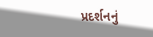પ્રદર્શનનું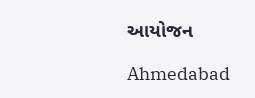આયોજન

Ahmedabad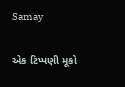Samay

એક ટિપ્પણી મૂકો